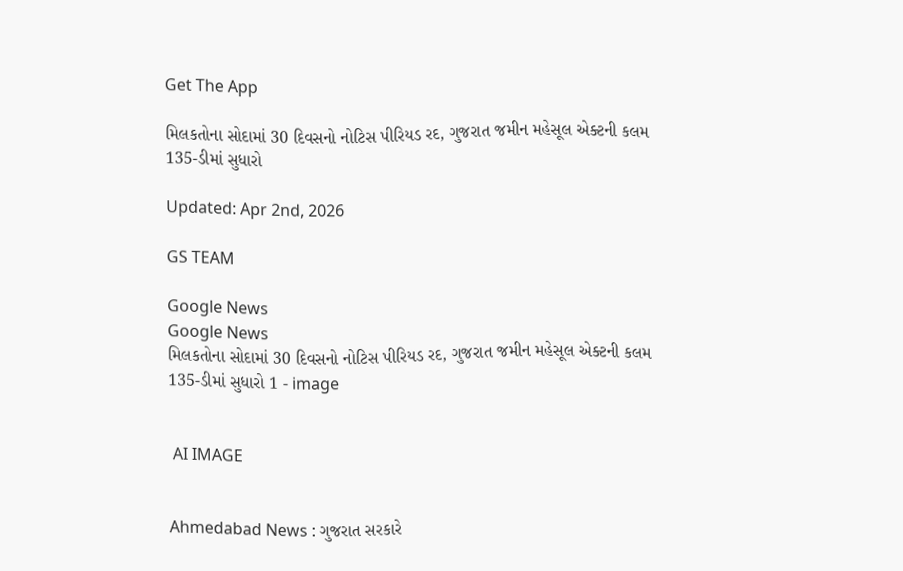Get The App

મિલકતોના સોદામાં 30 દિવસનો નોટિસ પીરિયડ રદ, ગુજરાત જમીન મહેસૂલ એક્ટની કલમ 135-ડીમાં સુધારો

Updated: Apr 2nd, 2026

GS TEAM

Google News
Google News
મિલકતોના સોદામાં 30 દિવસનો નોટિસ પીરિયડ રદ, ગુજરાત જમીન મહેસૂલ એક્ટની કલમ 135-ડીમાં સુધારો 1 - image


 AI IMAGE


Ahmedabad News : ગુજરાત સરકારે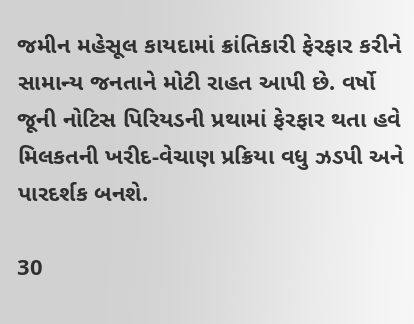જમીન મહેસૂલ કાયદામાં ક્રાંતિકારી ફેરફાર કરીને સામાન્ય જનતાને મોટી રાહત આપી છે. વર્ષો જૂની નોટિસ પિરિયડની પ્રથામાં ફેરફાર થતા હવે મિલકતની ખરીદ-વેચાણ પ્રક્રિયા વધુ ઝડપી અને પારદર્શક બનશે.

30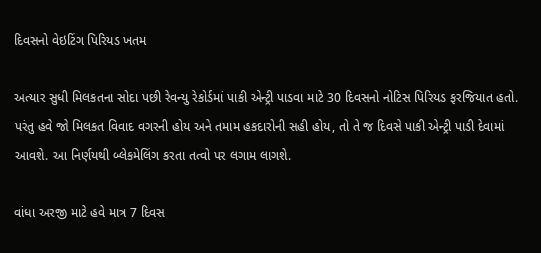દિવસનો વેઇટિંગ પિરિયડ ખતમ

અત્યાર સુધી મિલકતના સોદા પછી રેવન્યુ રેકોર્ડમાં પાકી એન્ટ્રી પાડવા માટે 30 દિવસનો નોટિસ પિરિયડ ફરજિયાત હતો. પરંતુ હવે જો મિલકત વિવાદ વગરની હોય અને તમામ હકદારોની સહી હોય, તો તે જ દિવસે પાકી એન્ટ્રી પાડી દેવામાં આવશે. આ નિર્ણયથી બ્લેકમેલિંગ કરતા તત્વો પર લગામ લાગશે.

વાંધા અરજી માટે હવે માત્ર 7 દિવસ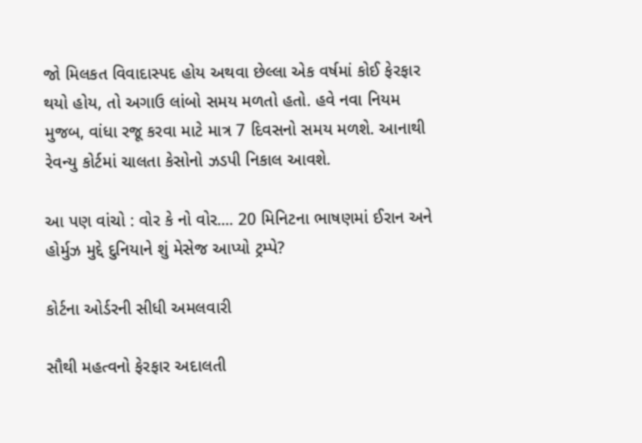જો મિલકત વિવાદાસ્પદ હોય અથવા છેલ્લા એક વર્ષમાં કોઈ ફેરફાર થયો હોય, તો અગાઉ લાંબો સમય મળતો હતો. હવે નવા નિયમ મુજબ, વાંધા રજૂ કરવા માટે માત્ર 7 દિવસનો સમય મળશે. આનાથી રેવન્યુ કોર્ટમાં ચાલતા કેસોનો ઝડપી નિકાલ આવશે.

આ પણ વાંચો : વોર કે નો વોર.... 20 મિનિટના ભાષણમાં ઈરાન અને હોર્મુઝ મુદ્દે દુનિયાને શું મેસેજ આપ્યો ટ્રમ્પે?

કોર્ટના ઓર્ડરની સીધી અમલવારી

સૌથી મહત્વનો ફેરફાર અદાલતી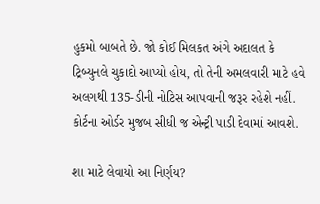હુકમો બાબતે છે. જો કોઈ મિલકત અંગે અદાલત કે ટ્રિબ્યુનલે ચુકાદો આપ્યો હોય, તો તેની અમલવારી માટે હવે અલગથી 135-ડીની નોટિસ આપવાની જરૂર રહેશે નહીં. કોર્ટના ઓર્ડર મુજબ સીધી જ એન્ટ્રી પાડી દેવામાં આવશે.

શા માટે લેવાયો આ નિર્ણય?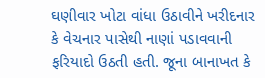ઘણીવાર ખોટા વાંધા ઉઠાવીને ખરીદનાર કે વેચનાર પાસેથી નાણાં પડાવવાની ફરિયાદો ઉઠતી હતી. જૂના બાનાખત કે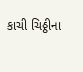કાચી ચિઠ્ઠીના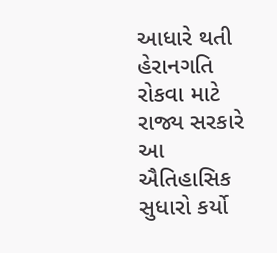આધારે થતી હેરાનગતિ રોકવા માટે રાજ્ય સરકારે આ ઐતિહાસિક સુધારો કર્યો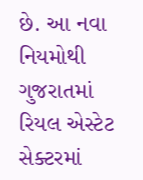છે. આ નવા નિયમોથી ગુજરાતમાં રિયલ એસ્ટેટ સેક્ટરમાં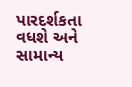પારદર્શકતા વધશે અને સામાન્ય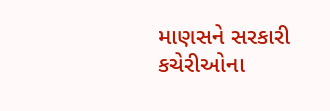માણસને સરકારી કચેરીઓના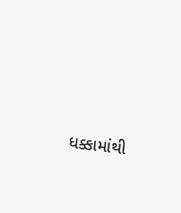ધક્કામાંથી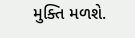મુક્તિ મળશે.